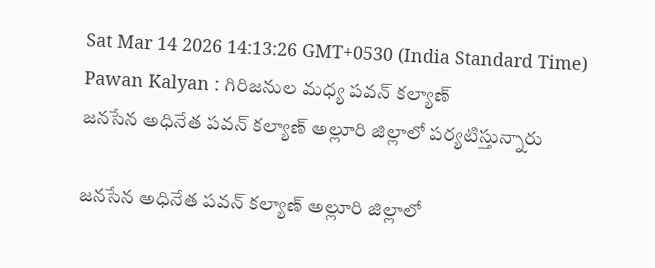Sat Mar 14 2026 14:13:26 GMT+0530 (India Standard Time)
Pawan Kalyan : గిరిజనుల మధ్య పవన్ కల్యాణ్
జనసేన అధినేత పవన్ కల్యాణ్ అల్లూరి జిల్లాలో పర్యటిస్తున్నారు

జనసేన అధినేత పవన్ కల్యాణ్ అల్లూరి జిల్లాలో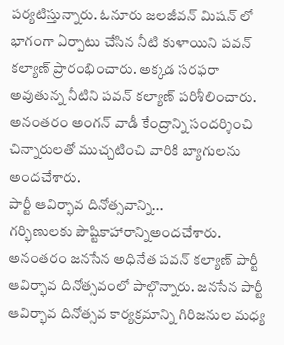పర్యటిస్తున్నారు. ఓనూరు జలజీవన్ మిషన్ లో భాగంగా ఏర్పాటు చేసిన నీటి కుళాయిని పవన్ కల్యాణ్ ప్రారంభించారు. అక్కడ సరఫరా అవుతున్న నీటిని పవన్ కల్యాణ్ పరిశీలించారు. అనంతరం అంగన్ వాడీ కేంద్రాన్ని సందర్శించి చిన్నారులతో ముచ్చటించి వారికి బ్యాగులను అందచేశారు.
పార్టీ ఆవిర్భావ దినోత్సవాన్ని...
గర్భిణులకు పౌష్టికాహారాన్నిఅందచేశారు. అనంతరం జనసేన అధినేత పవన్ కల్యాణ్ పార్టీ ఆవిర్భావ దినోత్సవంలో పాల్గొన్నారు. జనసేన పార్టీ ఆవిర్భావ దినోత్సవ కార్యక్రమాన్ని గిరిజనుల మధ్య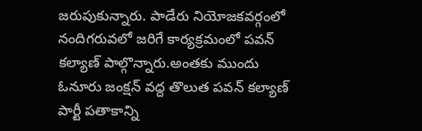జరుపుకున్నారు. పాడేరు నియోజకవర్గంలో నందిగరువలో జరిగే కార్యక్రమంలో పవన్ కల్యాణ్ పాల్గొన్నారు.అంతకు ముందు ఓనూరు జంక్షన్ వద్ద తొలుత పవన్ కల్యాణ్ పార్టీ పతాకాన్ని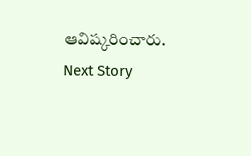ఆవిష్కరించారు.
Next Story